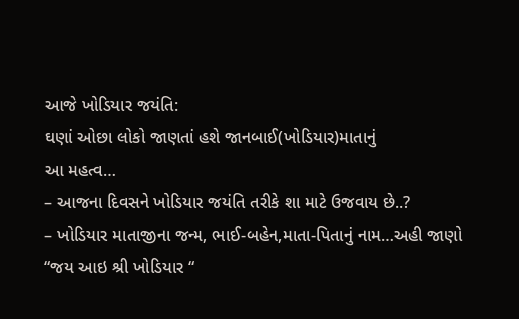આજે ખોડિયાર જયંતિ:
ઘણાં ઓછા લોકો જાણતાં હશે જાનબાઈ(ખોડિયાર)માતાનું
આ મહત્વ…
– આજના દિવસને ખોડિયાર જયંતિ તરીકે શા માટે ઉજવાય છે..?
– ખોડિયાર માતાજીના જન્મ, ભાઈ-બહેન,માતા-પિતાનું નામ…અહી જાણો
“જય આઇ શ્રી ખોડિયાર “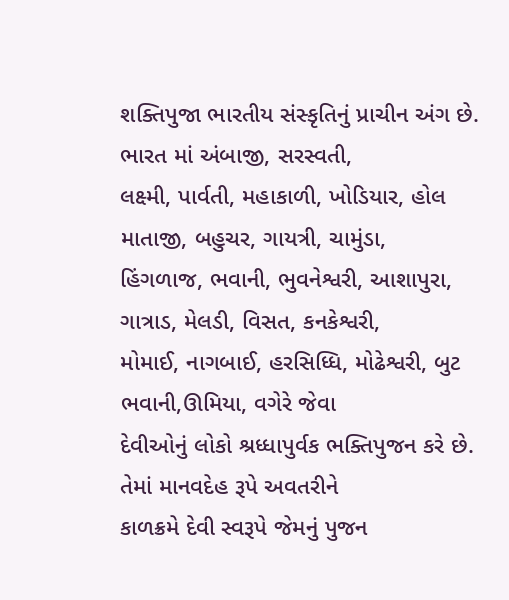શક્તિપુજા ભારતીય સંસ્કૃતિનું પ્રાચીન અંગ છે. ભારત માં અંબાજી, સરસ્વતી,
લક્ષ્મી, પાર્વતી, મહાકાળી, ખોડિયાર, હોલ માતાજી, બહુચર, ગાયત્રી, ચામુંડા,
હિંગળાજ, ભવાની, ભુવનેશ્વરી, આશાપુરા, ગાત્રાડ, મેલડી, વિસત, કનકેશ્વરી,
મોમાઈ, નાગબાઈ, હરસિધ્ધિ, મોઢેશ્વરી, બુટ ભવાની,ઊમિયા, વગેરે જેવા
દેવીઓનું લોકો શ્રધ્ધાપુર્વક ભક્તિપુજન કરે છે. તેમાં માનવદેહ રૂપે અવતરીને
કાળક્રમે દેવી સ્વરૂપે જેમનું પુજન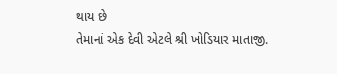થાય છે
તેમાનાં એક દેવી એટલે શ્રી ખોડિયાર માતાજી.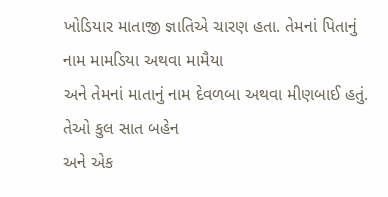ખોડિયાર માતાજી જ્ઞાતિએ ચારણ હતા. તેમનાં પિતાનું નામ મામડિયા અથવા મામૈયા
અને તેમનાં માતાનું નામ દેવળબા અથવા મીણબાઈ હતું. તેઓ કુલ સાત બહેન
અને એક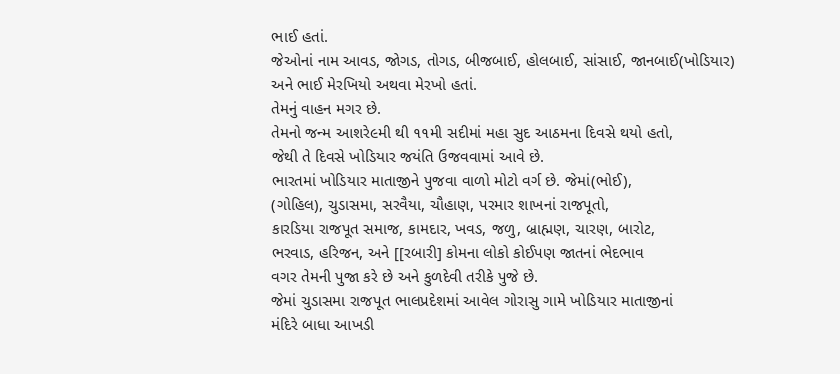ભાઈ હતાં.
જેઓનાં નામ આવડ, જોગડ, તોગડ, બીજબાઈ, હોલબાઈ, સાંસાઈ, જાનબાઈ(ખોડિયાર)
અને ભાઈ મેરખિયો અથવા મેરખો હતાં.
તેમનું વાહન મગર છે.
તેમનો જન્મ આશરે૯મી થી ૧૧મી સદીમાં મહા સુદ આઠમના દિવસે થયો હતો,
જેથી તે દિવસે ખોડિયાર જયંતિ ઉજવવામાં આવે છે.
ભારતમાં ખોડિયાર માતાજીને પુજવા વાળો મોટો વર્ગ છે. જેમાં(ભોઈ),
(ગોહિલ), ચુડાસમા, સરવૈયા, ચૌહાણ, પરમાર શાખનાં રાજપૂતો,
કારડિયા રાજપૂત સમાજ, કામદાર, ખવડ, જળુ, બ્રાહ્મણ, ચારણ, બારોટ,
ભરવાડ, હરિજન, અને [[રબારી] કોમના લોકો કોઈપણ જાતનાં ભેદભાવ
વગર તેમની પુજા કરે છે અને કુળદેવી તરીકે પુજે છે.
જેમાં ચુડાસમા રાજપૂત ભાલપ્રદેશમાં આવેલ ગોરાસુ ગામે ખોડિયાર માતાજીનાં
મંદિરે બાધા આખડી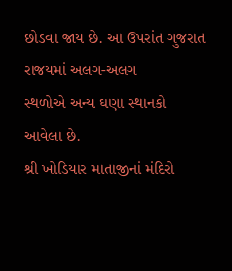છોડવા જાય છે. આ ઉપરાંત ગુજરાત રાજયમાં અલગ-અલગ
સ્થળોએ અન્ય ઘણા સ્થાનકો આવેલા છે.
શ્રી ખોડિયાર માતાજીનાં મંદિરો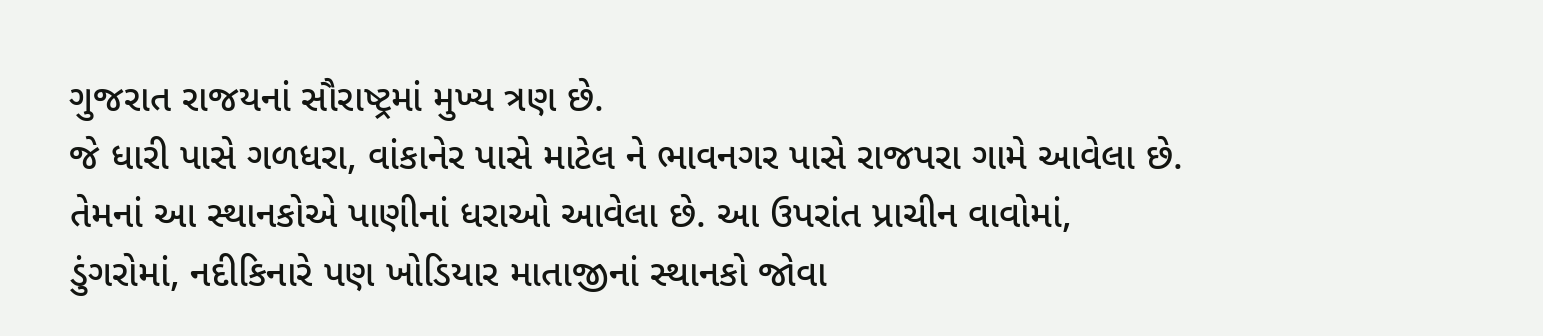ગુજરાત રાજયનાં સૌરાષ્ટ્રમાં મુખ્ય ત્રણ છે.
જે ધારી પાસે ગળધરા, વાંકાનેર પાસે માટેલ ને ભાવનગર પાસે રાજપરા ગામે આવેલા છે.
તેમનાં આ સ્થાનકોએ પાણીનાં ધરાઓ આવેલા છે. આ ઉપરાંત પ્રાચીન વાવોમાં,
ડુંગરોમાં, નદીકિનારે પણ ખોડિયાર માતાજીનાં સ્થાનકો જોવા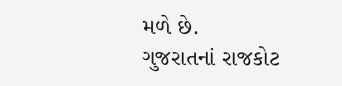મળે છે.
ગુજરાતનાં રાજકોટ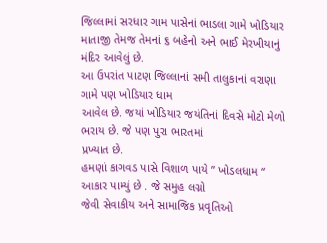જિલ્લામાં સરધાર ગામ પાસેનાં ભાડલા ગામે ખોડિયાર
માતાજી તેમજ તેમનાં ૬ બહેનો અને ભાઈ મેરખીયાનું મંદિર આવેલું છે.
આ ઉપરાંત પાટણ જિલ્લાનાં સમી તાલુકાનાં વરાણા ગામે પણ ખોડિયાર ધામ
આવેલ છે. જયાં ખોડિયાર જયંતિનાં દિવસે મોટો મેળો ભરાય છે. જે પણ પુરા ભારતમાં
પ્રખ્યાત છે.
હમણાં કાગવડ પાસે વિશાળ પાયે ” ખોડલધામ “ આકાર પામ્યું છે . જે સમુહ લગ્નો
જેવી સેવાકીય અને સામાજિક પ્રવૃતિઓ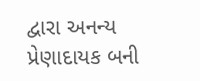દ્વારા અનન્ય પ્રેણાદાયક બની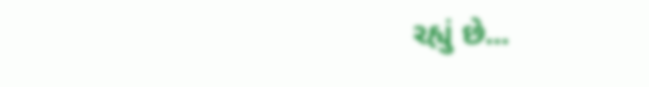રહ્યું છે...